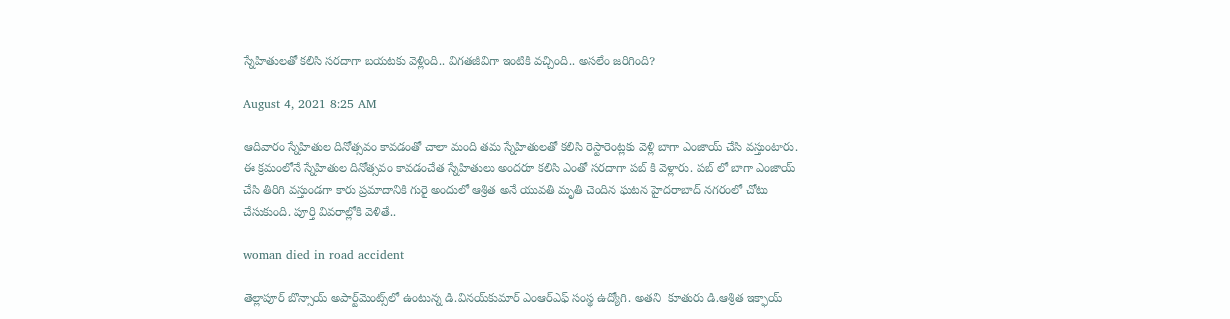స్నేహితులతో కలిసి సరదాగా బయటకు వెళ్లింది.. విగతజీవిగా ఇంటికి వచ్చింది.. అసలేం జరిగింది?

August 4, 2021 8:25 AM

ఆదివారం స్నేహితుల దినోత్సవం కావడంతో చాలా మంది తమ స్నేహితులతో కలిసి రెస్టారెంట్లకు వెళ్లి బాగా ఎంజాయ్ చేసి వస్తుంటారు. ఈ క్రమంలోనే స్నేహితుల దినోత్సవం కావడంచేత స్నేహితులు అందరూ కలిసి ఎంతో సరదాగా పబ్ కి వెళ్లారు. పబ్ లో బాగా ఎంజాయ్ చేసి తిరిగి వస్తుండగా కారు ప్రమాదానికి గురై అందులో ఆశ్రిత అనే యువతి మృతి చెందిన ఘటన హైదరాబాద్ నగరంలో చోటు చేసుకుంది. పూర్తి వివరాల్లోకి వెళితే..

woman died in road accident

తెల్లాపూర్‌ బొన్సాయ్‌ అపార్ట్‌మెంట్స్‌లో ఉంటున్న డి.వినయ్‌కుమార్‌ ఎంఆర్‌ఎఫ్‌ సంస్థ ఉద్యోగి. అతని  కూతురు డి.ఆశ్రిత ఇక్ఫాయ్‌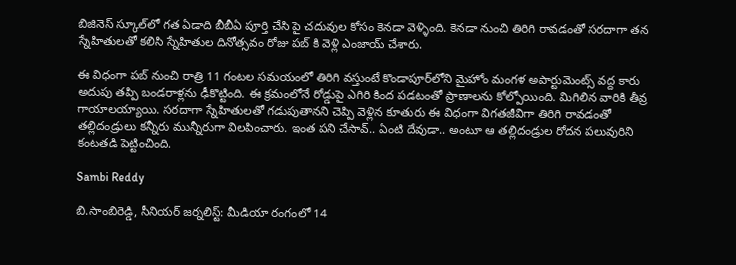బిజినెస్‌ స్కూల్‌లో గత ఏడాది బీబీఏ పూర్తి చేసి పై చదువుల కోసం కెనడా వెళ్ళింది. కెనడా నుంచి తిరిగి రావడంతో సరదాగా తన స్నేహితులతో కలిసి స్నేహితుల దినోత్సవం రోజు పబ్ కి వెళ్లి ఎంజాయ్ చేశారు.

ఈ విధంగా పబ్ నుంచి రాత్రి 11 గంటల సమయంలో తిరిగి వస్తుంటే కొండాపూర్‌లోని మైహోం మంగళ అపార్టుమెంట్స్‌ వద్ద కారు అదుపు తప్పి బండరాళ్లను ఢీకొట్టింది. ఈ క్రమంలోనే రోడ్డుపై ఎగిరి కింద పడటంతో ప్రాణాలను కోల్పోయింది. మిగిలిన వారికి తీవ్ర గాయాలయ్యాయి. సరదాగా స్నేహితులతో గడుపుతానని చెప్పి వెళ్లిన కూతురు ఈ విధంగా విగతజీవిగా తిరిగి రావడంతో తల్లిదండ్రులు కన్నీరు మున్నీరుగా విలపించారు. ఇంత పని చేసావ్.. ఏంటి దేవుడా.. అంటూ ఆ తల్లిదండ్రుల రోదన పలువురిని కంటతడి పెట్టించింది.

Sambi Reddy

బి.సాంబిరెడ్డి, సీనియర్ జర్నలిస్ట్: మీడియా రంగంలో 14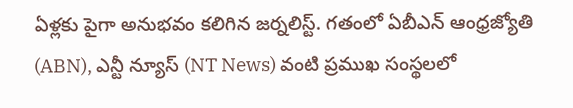ఏళ్లకు పైగా అనుభవం కలిగిన జర్నలిస్ట్. గతంలో ఏబీఎన్ ఆంధ్ర‌జ్యోతి (ABN), ఎన్టీ న్యూస్ (NT News) వంటి ప్రముఖ సంస్థలలో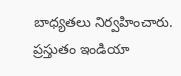బాధ్యతలు నిర్వహించారు. ప్రస్తుతం ఇండియా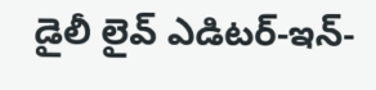డైలీ లైవ్ ఎడిటర్-ఇన్-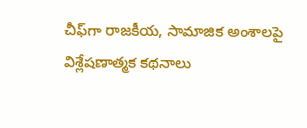చీఫ్‌గా రాజకీయ, సామాజిక అంశాలపై విశ్లేషణాత్మక కథనాలు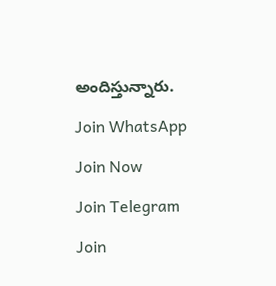అందిస్తున్నారు.

Join WhatsApp

Join Now

Join Telegram

Join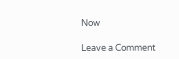Now

Leave a Comment